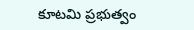కూటమి ప్రభుత్వం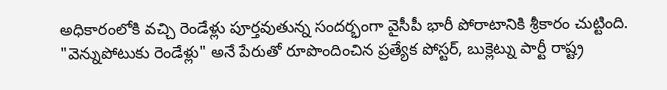అధికారంలోకి వచ్చి రెండేళ్లు పూర్తవుతున్న సందర్భంగా వైసీపీ భారీ పోరాటానికి శ్రీకారం చుట్టింది. "వెన్నుపోటుకు రెండేళ్లు" అనే పేరుతో రూపొందించిన ప్రత్యేక పోస్టర్, బుక్లెట్ను పార్టీ రాష్ట్ర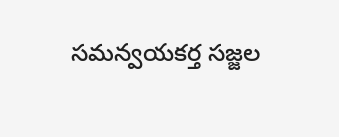సమన్వయకర్త సజ్జల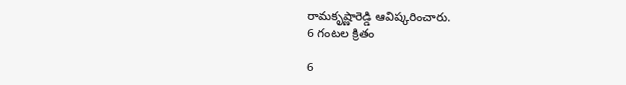రామకృష్ణారెడ్డి ఆవిష్కరించారు.
6 గంటల క్రితం

6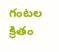గంటల క్రితం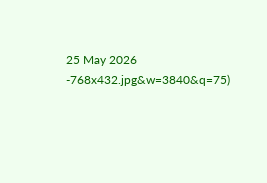25 May 2026
-768x432.jpg&w=3840&q=75)